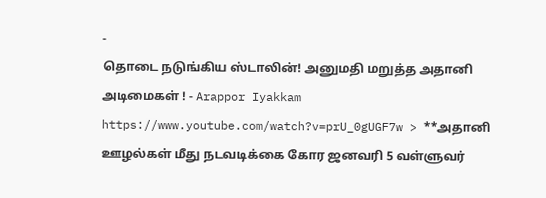-
தொடை நடுங்கிய ஸ்டாலின்! அனுமதி மறுத்த அதானி அடிமைகள் ! - Arappor Iyakkam
https://www.youtube.com/watch?v=prU_0gUGF7w > **அதானி ஊழல்கள் மீது நடவடிக்கை கோர ஜனவரி 5 வள்ளுவர்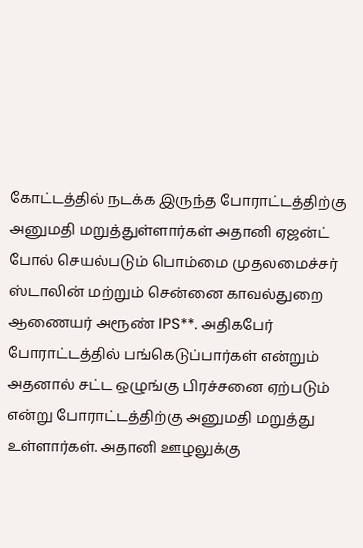கோட்டத்தில் நடக்க இருந்த போராட்டத்திற்கு அனுமதி மறுத்துள்ளார்கள் அதானி ஏஜன்ட் போல் செயல்படும் பொம்மை முதலமைச்சர் ஸ்டாலின் மற்றும் சென்னை காவல்துறை ஆணையர் அரூண் IPS**. அதிகபேர் போராட்டத்தில் பங்கெடுப்பார்கள் என்றும் அதனால் சட்ட ஒழுங்கு பிரச்சனை ஏற்படும் என்று போராட்டத்திற்கு அனுமதி மறுத்து உள்ளார்கள். அதானி ஊழலுக்கு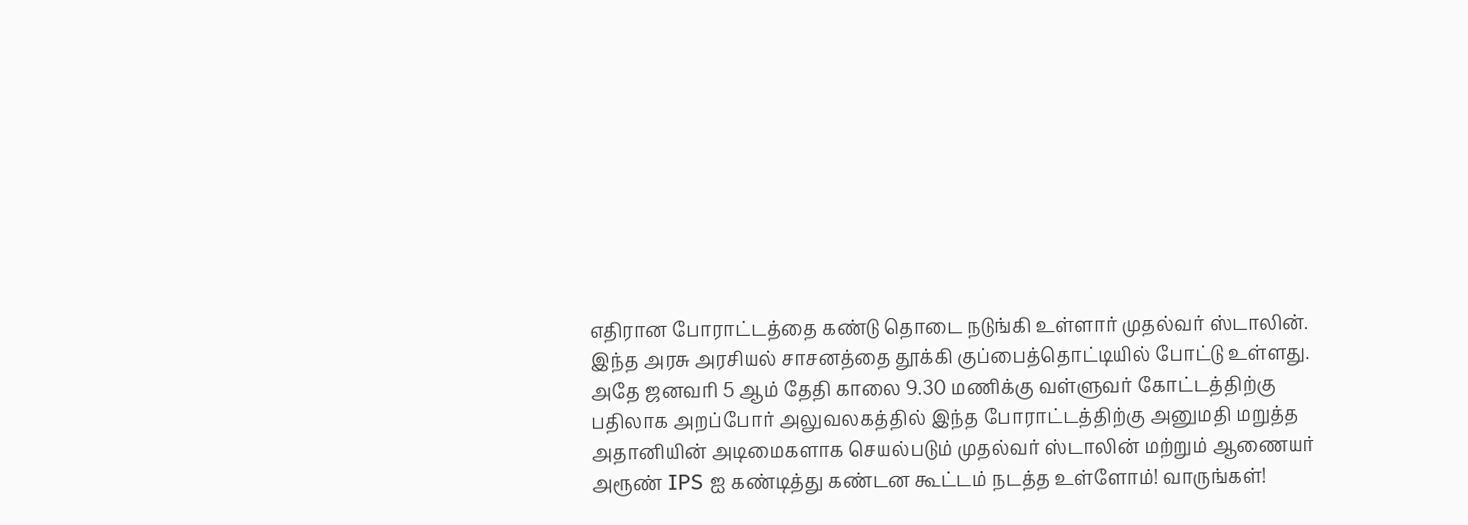எதிரான போராட்டத்தை கண்டு தொடை நடுங்கி உள்ளார் முதல்வர் ஸ்டாலின். இந்த அரசு அரசியல் சாசனத்தை தூக்கி குப்பைத்தொட்டியில் போட்டு உள்ளது. அதே ஜனவரி 5 ஆம் தேதி காலை 9.30 மணிக்கு வள்ளுவர் கோட்டத்திற்கு பதிலாக அறப்போர் அலுவலகத்தில் இந்த போராட்டத்திற்கு அனுமதி மறுத்த அதானியின் அடிமைகளாக செயல்படும் முதல்வர் ஸ்டாலின் மற்றும் ஆணையர் அரூண் IPS ஐ கண்டித்து கண்டன கூட்டம் நடத்த உள்ளோம்! வாருங்கள்!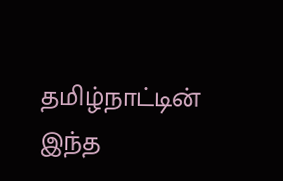தமிழ்நாட்டின் இந்த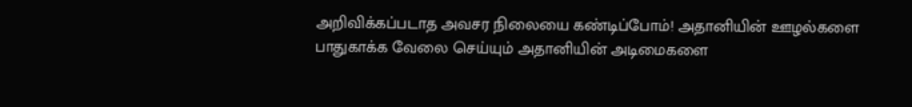அறிவிக்கப்படாத அவசர நிலையை கண்டிப்போம்! அதானியின் ஊழல்களை பாதுகாக்க வேலை செய்யும் அதானியின் அடிமைகளை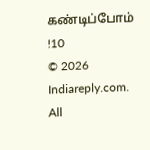கண்டிப்போம் !10
© 2026 Indiareply.com. All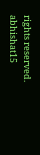rights reserved.
abhishat15